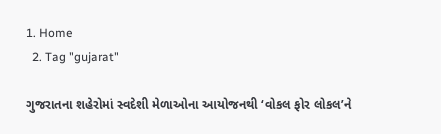1. Home
  2. Tag "gujarat"

ગુજરાતના શહેરોમાં સ્વદેશી મેળાઓના આયોજનથી ‘વોકલ ફોર લોકલ’ને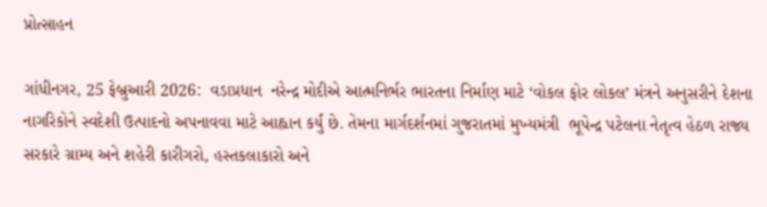પ્રોત્સાહન

ગાંધીનગર, 25 ફેબ્રુઆરી 2026:  વડાપ્રધાન  નરેન્દ્ર મોદીએ આત્મનિર્ભર ભારતના નિર્માણ માટે ‘વોકલ ફોર લોકલ’ મંત્રને અનુસરીને દેશના નાગરિકોને સ્વદેશી ઉત્પાદનો અપનાવવા માટે આહ્વાન કર્યું છે. તેમના માર્ગદર્શનમાં ગુજરાતમાં મુખ્યમંત્રી  ભૂપેન્દ્ર પટેલના નેતૃત્વ હેઠળ રાજ્ય સરકારે ગ્રામ્ય અને શહેરી કારીગરો, હસ્તકલાકારો અને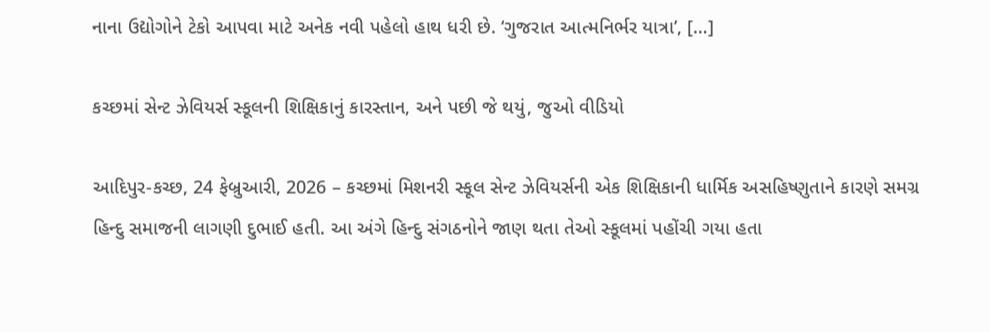નાના ઉદ્યોગોને ટેકો આપવા માટે અનેક નવી પહેલો હાથ ધરી છે. ‘ગુજરાત આત્મનિર્ભર યાત્રા’, […]

કચ્છમાં સેન્ટ ઝેવિયર્સ સ્કૂલની શિક્ષિકાનું કારસ્તાન, અને પછી જે થયું, જુઓ વીડિયો

આદિપુર-કચ્છ, 24 ફેબ્રુઆરી, 2026 – કચ્છમાં મિશનરી સ્કૂલ સેન્ટ ઝેવિયર્સની એક શિક્ષિકાની ધાર્મિક અસહિષ્ણુતાને કારણે સમગ્ર હિન્દુ સમાજની લાગણી દુભાઈ હતી. આ અંગે હિન્દુ સંગઠનોને જાણ થતા તેઓ સ્કૂલમાં પહોંચી ગયા હતા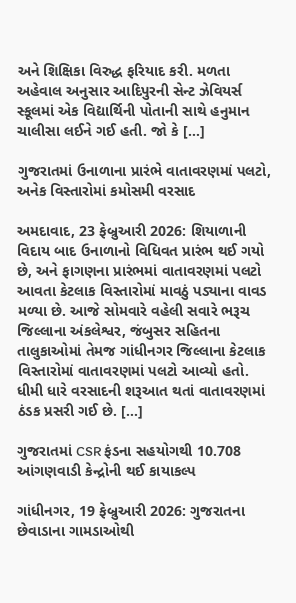અને શિક્ષિકા વિરુદ્ધ ફરિયાદ કરી. મળતા અહેવાલ અનુસાર આદિપુરની સેન્ટ ઝેવિયર્સ સ્કૂલમાં એક વિદ્યાર્થિની પોતાની સાથે હનુમાન ચાલીસા લઈને ગઈ હતી. જો કે […]

ગુજરાતમાં ઉનાળાના પ્રારંભે વાતાવરણમાં પલટો, અનેક વિસ્તારોમાં કમોસમી વરસાદ

અમદાવાદ, 23 ફેબ્રુઆરી 2026: શિયાળાની વિદાય બાદ ઉનાળાનો વિધિવત પ્રારંભ થઈ ગયો છે, અને ફાગણના પ્રારંભમાં વાતાવરણમાં પલટો આવતા કેટલાક વિસ્તારોમાં માવઠું પડ્યાના વાવડ મળ્યા છે. આજે સોમવારે વહેલી સવારે ભરૂચ જિલ્લાના અંકલેશ્વર, જંબુસર સહિતના તાલુકાઓમાં તેમજ ગાંધીનગર જિલ્લાના કેટલાક વિસ્તારોમાં વાતાવરણમાં પલટો આવ્યો હતો. ધીમી ધારે વરસાદની શરૂઆત થતાં વાતાવરણમાં ઠંડક પ્રસરી ગઈ છે. […]

ગુજરાતમાં CSR ફંડના સહયોગથી 10.708 આંગણવાડી કેન્દ્રોની થઈ કાયાકલ્પ

ગાંધીનગર, 19 ફેબ્રુઆરી 2026: ગુજરાતના છેવાડાના ગામડાઓથી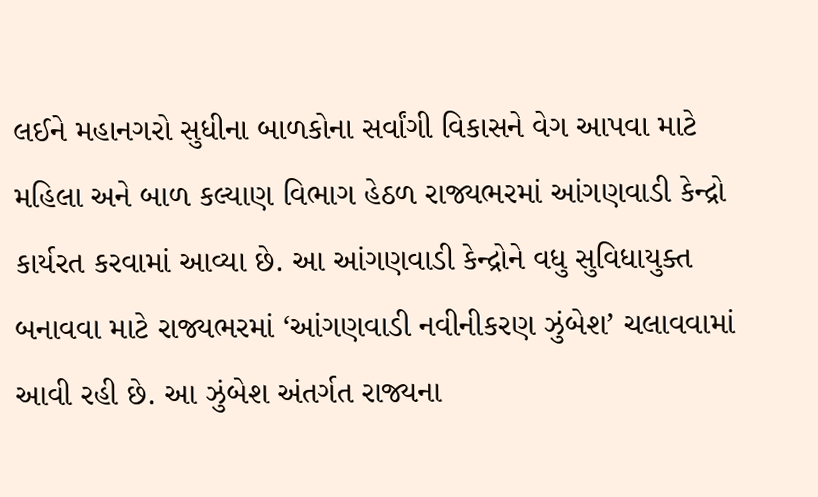લઈને મહાનગરો સુધીના બાળકોના સર્વાંગી વિકાસને વેગ આપવા માટે મહિલા અને બાળ કલ્યાણ વિભાગ હેઠળ રાજ્યભરમાં આંગણવાડી કેન્દ્રો કાર્યરત કરવામાં આવ્યા છે. આ આંગણવાડી કેન્દ્રોને વધુ સુવિધાયુક્ત બનાવવા માટે રાજ્યભરમાં ‘આંગણવાડી નવીનીકરણ ઝુંબેશ’ ચલાવવામાં આવી રહી છે. આ ઝુંબેશ અંતર્ગત રાજ્યના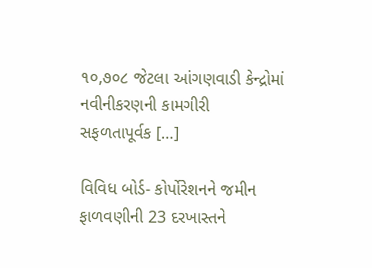૧૦,૭૦૮ જેટલા આંગણવાડી કેન્દ્રોમાં નવીનીકરણની કામગીરી સફળતાપૂર્વક […]

વિવિધ બોર્ડ- કોર્પોરેશનને જમીન ફાળવણીની 23 દરખાસ્તને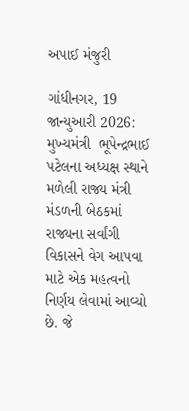અપાઈ મંજુરી

ગાંધીનગર, 19 જાન્યુઆરી 2026: મુખ્યમંત્રી  ભૂપેન્દ્રભાઈ પટેલના અધ્યક્ષ સ્થાને મળેલી રાજ્ય મંત્રી મંડળની બેઠકમાં રાજ્યના સર્વાંગી વિકાસને વેગ આપવા માટે એક મહત્વનો નિર્ણય લેવામાં આવ્યો છે. જે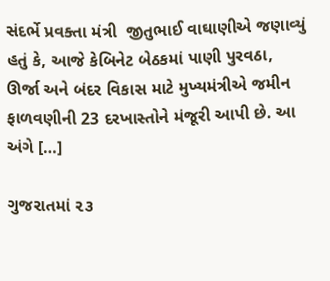સંદર્ભે પ્રવક્તા મંત્રી  જીતુભાઈ વાઘાણીએ જણાવ્યું હતું કે, આજે કેબિનેટ બેઠકમાં પાણી પુરવઠા, ઊર્જા અને બંદર વિકાસ માટે મુખ્યમંત્રીએ જમીન ફાળવણીની 23 દરખાસ્તોને મંજૂરી આપી છે. આ અંગે […]

ગુજરાતમાં ૨૩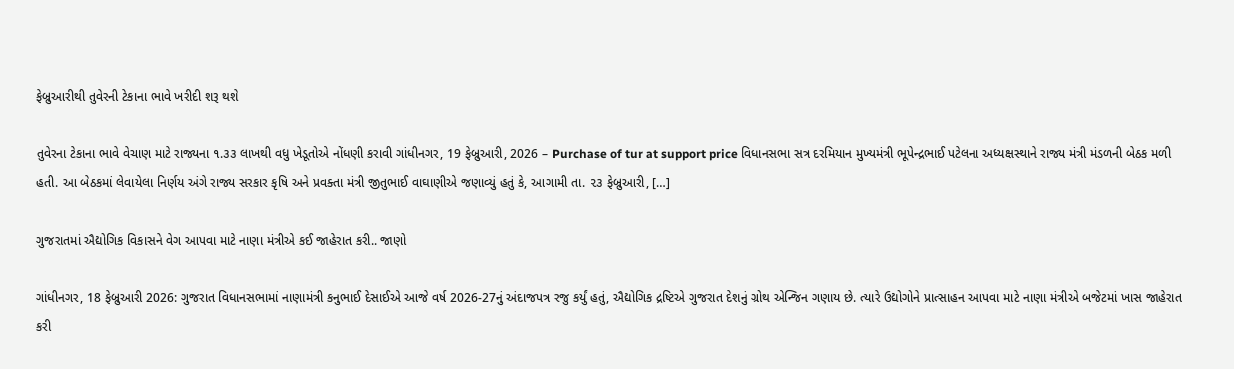ફેબ્રુઆરીથી તુવેરની ટેકાના ભાવે ખરીદી શરૂ થશે

તુવેરના ટેકાના ભાવે વેચાણ માટે રાજ્યના ૧.૩૩ લાખથી વધુ ખેડૂતોએ નોંધણી કરાવી ગાંધીનગર, 19 ફેબ્રુઆરી, 2026 – Purchase of tur at support price વિધાનસભા સત્ર દરમિયાન મુખ્યમંત્રી ભૂપેન્દ્રભાઈ પટેલના અધ્યક્ષસ્થાને રાજ્ય મંત્રી મંડળની બેઠક મળી હતી. આ બેઠકમાં લેવાયેલા નિર્ણય અંગે રાજ્ય સરકાર કૃષિ અને પ્રવક્તા મંત્રી જીતુભાઈ વાઘાણીએ જણાવ્યું હતું કે, આગામી તા. ૨૩ ફેબ્રુઆરી, […]

ગુજરાતમાં ઐદ્યોગિક વિકાસને વેગ આપવા માટે નાણા મંત્રીએ કઈ જાહેરાત કરી.. જાણો

ગાંધીનગર, 18 ફેબ્રુઆરી 2026: ગુજરાત વિધાનસભામાં નાણામંત્રી કનુભાઈ દેસાઈએ આજે વર્ષ 2026-27નું અંદાજપત્ર રજુ કર્યું હતું, ઐદ્યોગિક દ્રષ્ટિએ ગુજરાત દેશનું ગ્રોથ એન્જિન ગણાય છે. ત્યારે ઉદ્યોગોને પ્રાત્સાહન આપવા માટે નાણા મંત્રીએ બજેટમાં ખાસ જાહેરાત કરી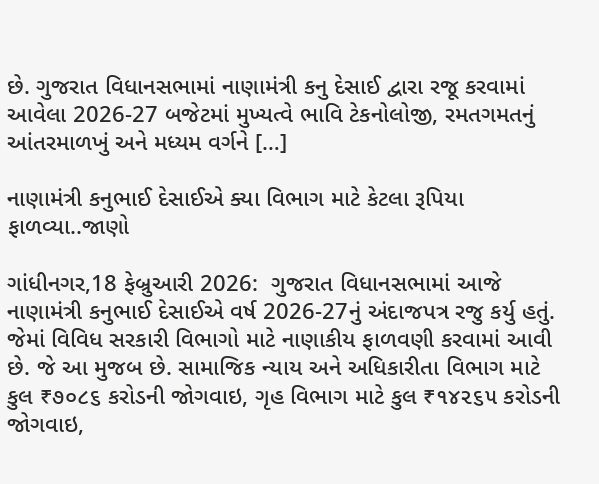છે. ગુજરાત વિધાનસભામાં નાણામંત્રી કનુ દેસાઈ દ્વારા રજૂ કરવામાં આવેલા 2026-27 બજેટમાં મુખ્યત્વે ભાવિ ટેકનોલોજી, રમતગમતનું આંતરમાળખું અને મધ્યમ વર્ગને […]

નાણામંત્રી કનુભાઈ દેસાઈએ ક્યા વિભાગ માટે કેટલા રૂપિયા ફાળવ્યા..જાણો

ગાંધીનગર,18 ફેબ્રુઆરી 2026:  ગુજરાત વિધાનસભામાં આજે નાણામંત્રી કનુભાઈ દેસાઈએ વર્ષ 2026-27નું અંદાજપત્ર રજુ કર્યુ હતું. જેમાં વિવિધ સરકારી વિભાગો માટે નાણાકીય ફાળવણી કરવામાં આવી છે. જે આ મુજબ છે. સામાજિક ન્યાય અને અધિકારીતા વિભાગ માટે કુલ ₹૭૦૮૬ કરોડની જોગવાઇ, ગૃહ વિભાગ માટે કુલ ₹૧૪૨૬૫ કરોડની જોગવાઇ,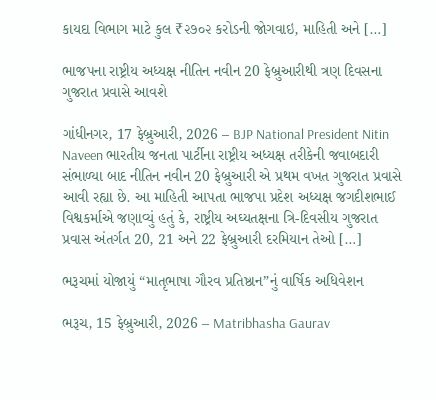કાયદા વિભાગ માટે કુલ ₹૨૭૦૨ કરોડની જોગવાઇ, માહિતી અને […]

ભાજપના રાષ્ટ્રીય અધ્યક્ષ નીતિન નવીન 20 ફેબ્રુઆરીથી ત્રણ દિવસના ગુજરાત પ્રવાસે આવશે

ગાંધીનગર, 17 ફેબ્રુઆરી, 2026 – BJP National President Nitin Naveen ભારતીય જનતા પાર્ટીના રાષ્ટ્રીય અધ્યક્ષ તરીકેની જવાબદારી સંભાળ્યા બાદ નીતિન નવીન 20 ફેબ્રુઆરી એ પ્રથમ વખત ગુજરાત પ્રવાસે આવી રહ્યા છે. આ માહિતી આપતા ભાજપા પ્રદેશ અધ્યક્ષ જગદીશભાઈ વિશ્વકર્માએ જણાવ્યું હતું કે, રાષ્ટ્રીય અઘ્યતક્ષના ત્રિ-દિવસીય ગુજરાત પ્રવાસ અંતર્ગત 20, 21 અને 22 ફેબ્રુઆરી દરમિયાન તેઓ […]

ભરૂચમાં યોજાયું “માતૃભાષા ગૌરવ પ્રતિષ્ઠાન”નું વાર્ષિક અધિવેશન

ભરૂચ, 15 ફેબ્રુઆરી, 2026 – Matribhasha Gaurav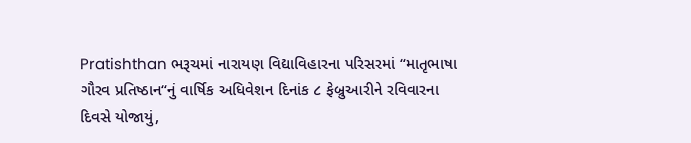Pratishthan ભરૂચમાં નારાયણ વિદ્યાવિહારના પરિસરમાં “માતૃભાષા ગૌરવ પ્રતિષ્ઠાન“નું વાર્ષિક અધિવેશન દિનાંક ૮ ફેબ્રુઆરીને રવિવારના દિવસે યોજાયું,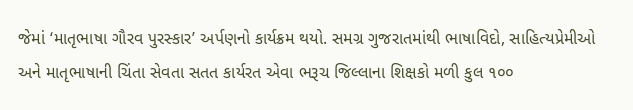જેમાં ‘માતૃભાષા ગૌરવ પુરસ્કાર’ અર્પણનો કાર્યક્રમ થયો. સમગ્ર ગુજરાતમાંથી ભાષાવિદો, સાહિત્યપ્રેમીઓ અને માતૃભાષાની ચિંતા સેવતા સતત કાર્યરત એવા ભરૂચ જિલ્લાના શિક્ષકો મળી કુલ ૧૦૦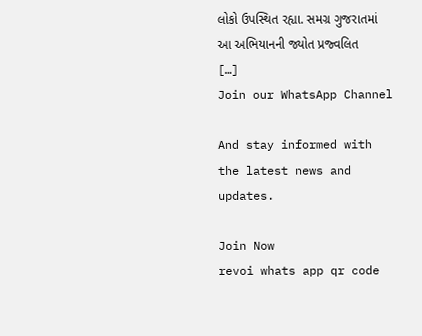લોકો ઉપસ્થિત રહ્યા. સમગ્ર ગુજરાતમાં આ અભિયાનની જ્યોત પ્રજ્વલિત […]
Join our WhatsApp Channel

And stay informed with the latest news and updates.

Join Now
revoi whats app qr code